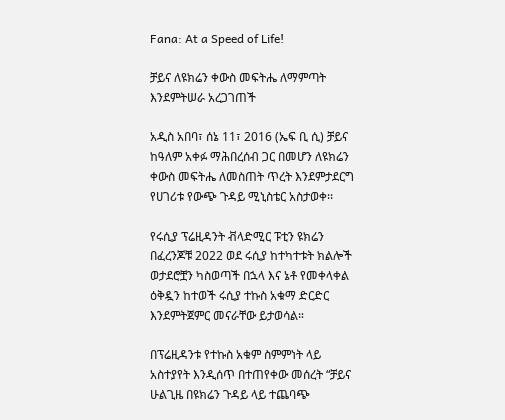Fana: At a Speed of Life!

ቻይና ለዩክሬን ቀውስ መፍትሔ ለማምጣት እንደምትሠራ አረጋገጠች

አዲስ አበባ፣ ሰኔ 11፣ 2016 (ኤፍ ቢ ሲ) ቻይና ከዓለም አቀፉ ማሕበረሰብ ጋር በመሆን ለዩክሬን ቀውስ መፍትሔ ለመስጠት ጥረት እንደምታደርግ የሀገሪቱ የውጭ ጉዳይ ሚኒስቴር አስታወቀ፡፡

የሩሲያ ፕሬዚዳንት ቭላድሚር ፑቲን ዩክሬን በፈረንጆቹ 2022 ወደ ሩሲያ ከተካተቱት ክልሎች ወታደሮቿን ካስወጣች በኋላ እና ኔቶ የመቀላቀል ዕቅዷን ከተወች ሩሲያ ተኩስ አቁማ ድርድር እንደምትጀምር መናራቸው ይታወሳል።

በፕሬዚዳንቱ የተኩስ አቁም ስምምነት ላይ አስተያየት እንዲሰጥ በተጠየቀው መሰረት “ቻይና ሁልጊዜ በዩክሬን ጉዳይ ላይ ተጨባጭ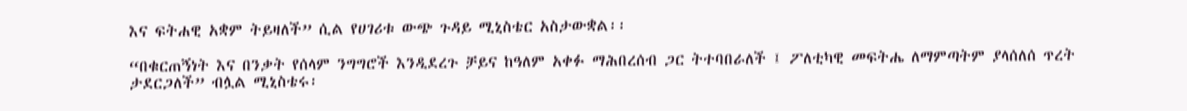እና ፍትሐዊ አቋም ትይዛለች” ሲል የሀገሪቱ ውጭ ጉዳይ ሚኒስቴር አስታውቋል፡፡

“በቁርጠኝነት እና በንቃት የሰላም ንግግሮች እንዲደረጉ ቻይና ከዓለም አቀፉ ማሕበረሰብ ጋር ትተባበራለች ፤ ፖለቲካዊ መፍትሔ ለማምጣትም ያላሰለሰ ጥረት ታደርጋለች” ብሏል ሚኒስቴሩ፡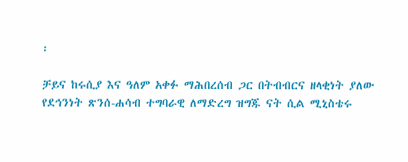፡

ቻይና ከሩሲያ እና ዓለም አቀፉ ማሕበረሰብ ጋር በትብብርና ዘላቂነት ያለው የደኅንነት ጽንሰ-ሐሳብ ተግባራዊ ለማድረግ ዝግጁ ናት ሲል ሚኒስቴሩ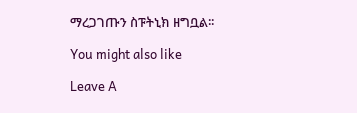ማረጋገጡን ስፑትኒክ ዘግቧል፡፡

You might also like

Leave A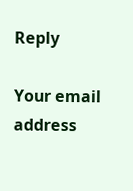Reply

Your email address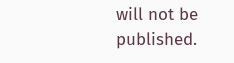will not be published.